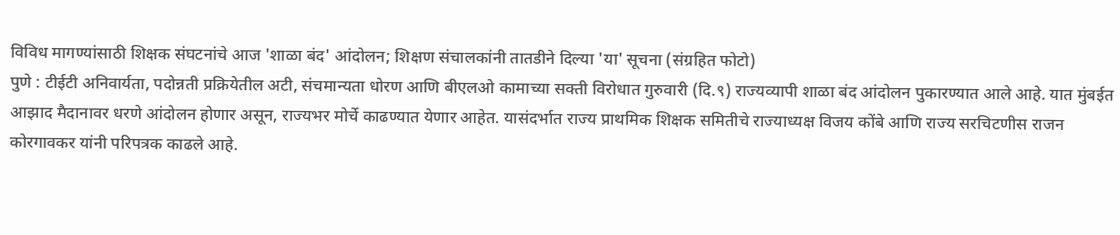विविध मागण्यांसाठी शिक्षक संघटनांचे आज 'शाळा बंद' आंदोलन; शिक्षण संचालकांनी तातडीने दिल्या 'या' सूचना (संग्रहित फोटो)
पुणे : टीईटी अनिवार्यता, पदोन्नती प्रक्रियेतील अटी, संचमान्यता धोरण आणि बीएलओ कामाच्या सक्ती विरोधात गुरुवारी (दि.९) राज्यव्यापी शाळा बंद आंदोलन पुकारण्यात आले आहे. यात मुंबईत आझाद मैदानावर धरणे आंदोलन होणार असून, राज्यभर मोर्चे काढण्यात येणार आहेत. यासंदर्भात राज्य प्राथमिक शिक्षक समितीचे राज्याध्यक्ष विजय कोंबे आणि राज्य सरचिटणीस राजन कोरगावकर यांनी परिपत्रक काढले आहे.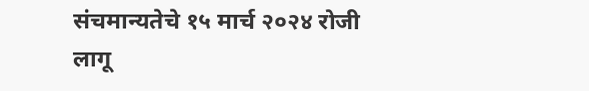संचमान्यतेचे १५ मार्च २०२४ रोजी लागू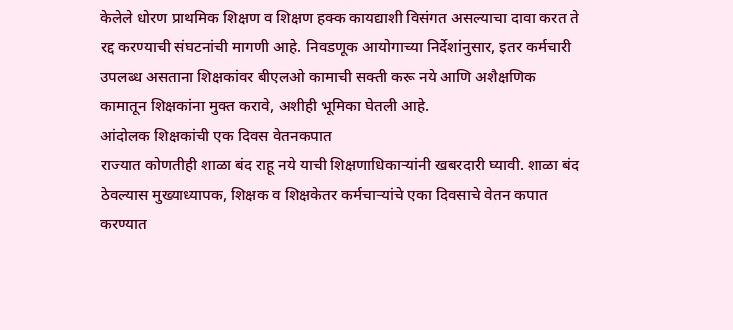केलेले धोरण प्राथमिक शिक्षण व शिक्षण हक्क कायद्याशी विसंगत असल्याचा दावा करत ते रद्द करण्याची संघटनांची मागणी आहे. निवडणूक आयोगाच्या निर्देशांनुसार, इतर कर्मचारी उपलब्ध असताना शिक्षकांवर बीएलओ कामाची सक्ती करू नये आणि अशैक्षणिक कामातून शिक्षकांना मुक्त करावे, अशीही भूमिका घेतली आहे.
आंदोलक शिक्षकांची एक दिवस वेतनकपात
राज्यात कोणतीही शाळा बंद राहू नये याची शिक्षणाधिकाऱ्यांनी खबरदारी घ्यावी. शाळा बंद ठेवल्यास मुख्याध्यापक, शिक्षक व शिक्षकेतर कर्मचाऱ्यांचे एका दिवसाचे वेतन कपात करण्यात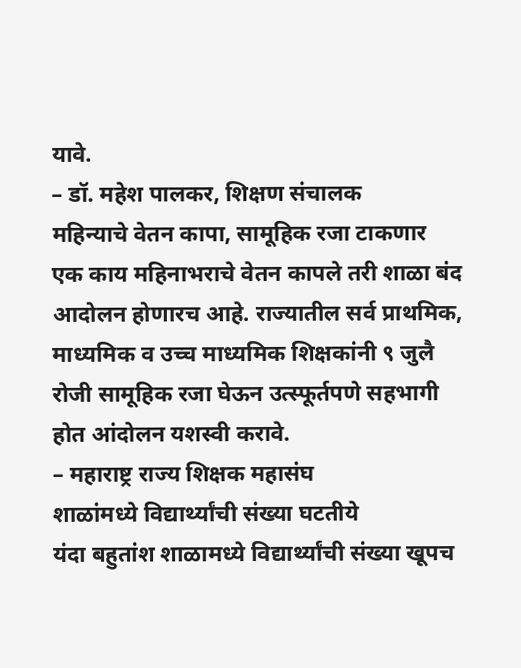यावे.
– डॉ. महेश पालकर, शिक्षण संचालक
महिन्याचे वेतन कापा, सामूहिक रजा टाकणार
एक काय महिनाभराचे वेतन कापले तरी शाळा बंद आदोलन होणारच आहे. राज्यातील सर्व प्राथमिक, माध्यमिक व उच्च माध्यमिक शिक्षकांनी ९ जुलै रोजी सामूहिक रजा घेऊन उत्स्फूर्तपणे सहभागी होत आंदोलन यशस्वी करावे.
– महाराष्ट्र राज्य शिक्षक महासंघ
शाळांमध्ये विद्यार्थ्यांची संख्या घटतीये
यंदा बहुतांश शाळामध्ये विद्यार्थ्यांची संख्या खूपच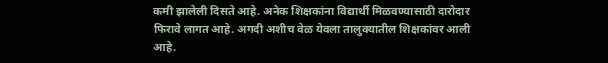कमी झालेली दिसते आहे. अनेक शिक्षकांना विद्यार्थी मिळवण्यासाठी दारोदार फिरावे लागत आहे. अगदी अशीच वेळ येवला तालुक्यातील शिक्षकांवर आली आहे.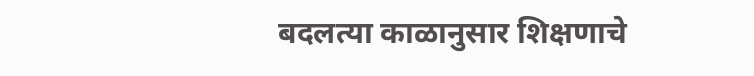बदलत्या काळानुसार शिक्षणाचे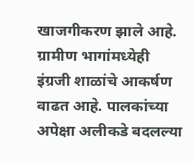खाजगीकरण झाले आहे. ग्रामीण भागांमध्येही इंग्रजी शाळांचे आकर्षण वाढत आहे. पालकांच्या अपेक्षा अलीकडे बदलल्या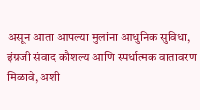असून आता आपल्या मुलांना आधुनिक सुविधा, इंग्रजी संवाद कौशल्य आणि स्पर्धात्मक वातावरण मिळावे, अशी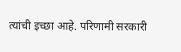त्यांची इच्छा आहे. परिणामी सरकारी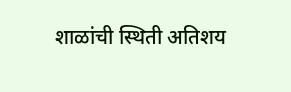शाळांची स्थिती अतिशय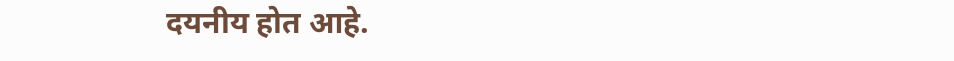दयनीय होत आहे.